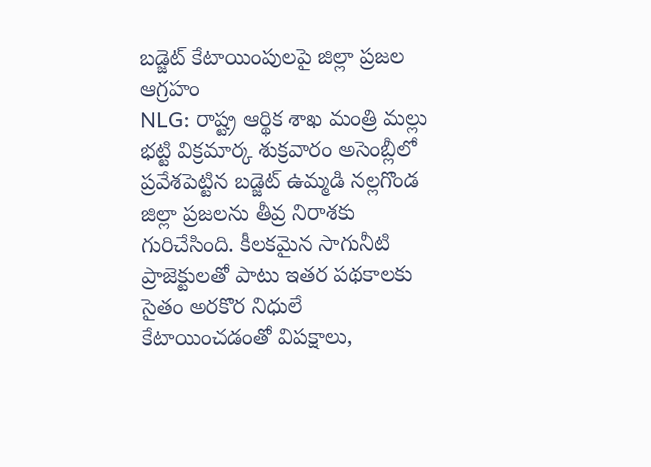బడ్జెట్ కేటాయింపులపై జిల్లా ప్రజల ఆగ్రహం
NLG: రాష్ట్ర ఆర్థిక శాఖ మంత్రి మల్లు భట్టి విక్రమార్క శుక్రవారం అసెంబ్లీలో ప్రవేశపెట్టిన బడ్జెట్ ఉమ్మడి నల్లగొండ జిల్లా ప్రజలను తీవ్ర నిరాశకు గురిచేసింది. కీలకమైన సాగునీటి ప్రాజెక్టులతో పాటు ఇతర పథకాలకు సైతం అరకొర నిధులే కేటాయించడంతో విపక్షాలు,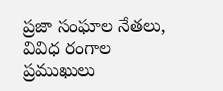ప్రజా సంఘాల నేతలు, వివిధ రంగాల ప్రముఖులు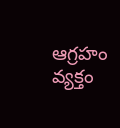ఆగ్రహం వ్యక్తం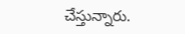చేస్తున్నారు.